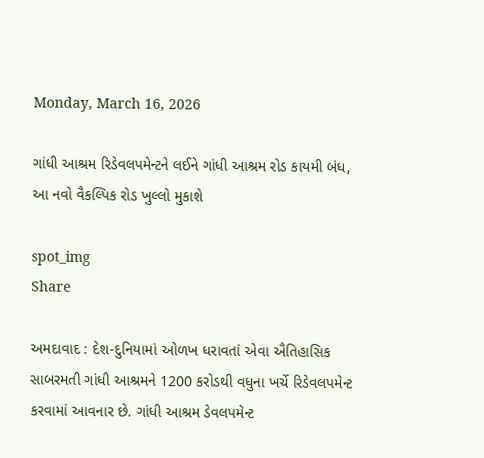Monday, March 16, 2026

ગાંધી આશ્રમ રિડેવલપમેન્ટને લઈને ગાંધી આશ્રમ રોડ કાયમી બંધ, આ નવો વૈકલ્પિક રોડ ખુલ્લો મુકાશે

spot_img
Share

અમદાવાદ : દેશ-દુનિયામાં ઓળખ ધરાવતાં એવા ઐતિહાસિક સાબરમતી ગાંધી આશ્રમને 1200 કરોડથી વધુના ખર્ચે રિડેવલપમેન્ટ કરવામાં આવનાર છે. ગાંધી આશ્રમ ડેવલપમેન્ટ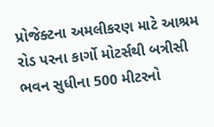પ્રોજેક્ટના અમલીકરણ માટે આશ્રમ રોડ પરના કાર્ગો મોટર્સથી બત્રીસી ભવન સુધીના 500 મીટરનો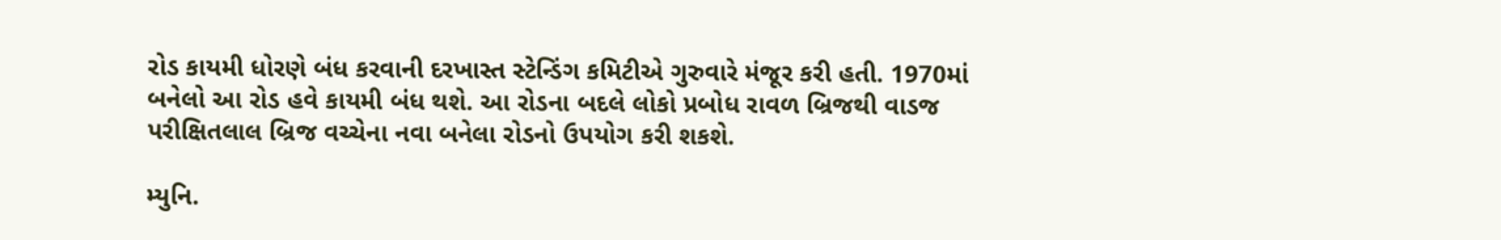રોડ કાયમી ધોરણે બંધ કરવાની દરખાસ્ત સ્ટેન્ડિંગ કમિટીએ ગુરુવારે મંજૂર કરી હતી. 1970માં બનેલો આ રોડ હવે કાયમી બંધ થશે. આ રોડના બદલે લોકો પ્રબોધ રાવળ બ્રિજથી વાડજ પરીક્ષિતલાલ બ્રિજ વચ્ચેના નવા બનેલા રોડનો ઉપયોગ કરી શકશે.

મ્યુનિ.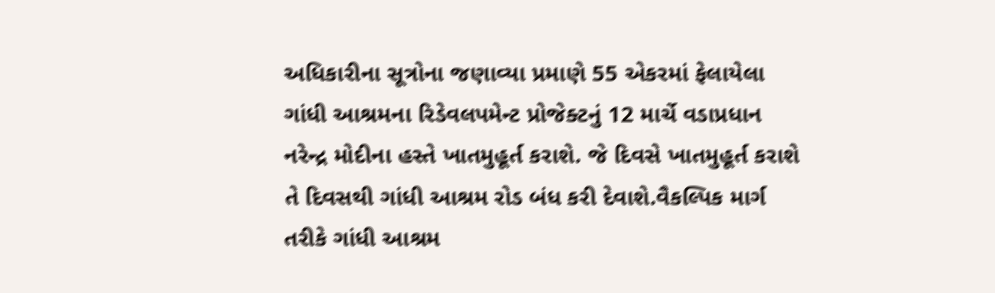અધિકારીના સૂત્રોના જણાવ્યા પ્રમાણે 55 એકરમાં ફેલાયેલા ગાંધી આશ્રમના રિડેવલપમેન્ટ પ્રોજેક્ટનું 12 માર્ચે વડાપ્રધાન નરેન્દ્ર મોદીના હસ્તે ખાતમુહૂર્ત કરાશે. જે દિવસે ખાતમુહૂર્ત કરાશે તે દિવસથી ગાંધી આશ્રમ રોડ બંધ કરી દેવાશે.વૈકલ્પિક માર્ગ તરીકે ગાંધી આશ્રમ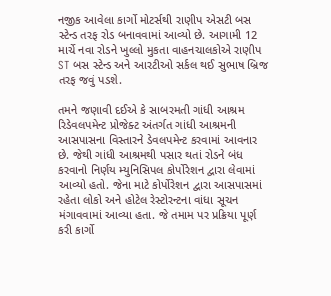નજીક આવેલા કાર્ગો મોટર્સથી રાણીપ એસટી બસ સ્ટેન્ડ તરફ રોડ બનાવવામાં આવ્યો છે. આગામી 12 માર્ચે નવા રોડને ખુલ્લો મુકતા વાહનચાલકોએ રાણીપ ST બસ સ્ટેન્ડ અને આરટીઓ સર્કલ થઈ સુભાષ બ્રિજ તરફ જવું પડશે.

તમને જણાવી દઈએ કે સાબરમતી ગાંધી આશ્રમ રિડેવલપમેન્ટ પ્રોજેક્ટ અંતર્ગત ગાંધી આશ્રમની આસપાસના વિસ્તારને ડેવલપમેન્ટ કરવામાં આવનાર છે. જેથી ગાંધી આશ્રમથી પસાર થતાં રોડને બંધ કરવાનો નિર્ણય મ્યુનિસિપલ કોર્પોરેશન દ્વારા લેવામાં આવ્યો હતો. જેના માટે કોર્પોરેશન દ્વારા આસપાસમાં રહેતા લોકો અને હોટેલ રેસ્ટોરન્ટના વાંધા સૂચન મંગાવવામાં આવ્યા હતા. જે તમામ પર પ્રક્રિયા પૂર્ણ કરી કાર્ગો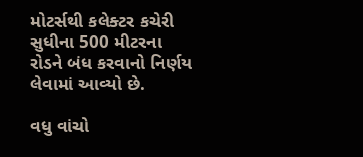મોટર્સથી કલેક્ટર કચેરી સુધીના 500 મીટરના રોડને બંધ કરવાનો નિર્ણય લેવામાં આવ્યો છે.

વધુ વાંચો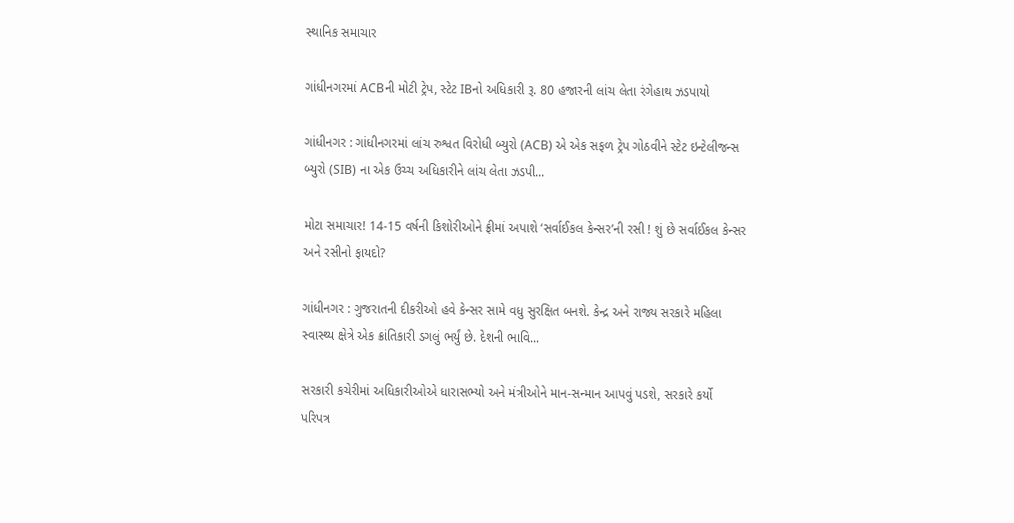સ્થાનિક સમાચાર

ગાંધીનગરમાં ACBની મોટી ટ્રેપ, સ્ટેટ IBનો અધિકારી રૂ. 80 હજારની લાંચ લેતા રંગેહાથ ઝડપાયો

ગાંધીનગર : ગાંધીનગરમાં લાંચ રુશ્વત વિરોધી બ્યુરો (ACB) એ એક સફળ ટ્રેપ ગોઠવીને સ્ટેટ ઇન્ટેલીજન્સ બ્યુરો (SIB) ના એક ઉચ્ચ અધિકારીને લાંચ લેતા ઝડપી...

મોટા સમાચાર! 14-15 વર્ષની કિશોરીઓને ફ્રીમાં અપાશે ‘સર્વાઈકલ કેન્સર’ની રસી ! શું છે સર્વાઈકલ કેન્સર અને રસીનો ફાયદો?

ગાંધીનગર : ગુજરાતની દીકરીઓ હવે કેન્સર સામે વધુ સુરક્ષિત બનશે. કેન્દ્ર અને રાજ્ય સરકારે મહિલા સ્વાસ્થ્ય ક્ષેત્રે એક ક્રાંતિકારી ડગલું ભર્યું છે. દેશની ભાવિ...

સરકારી કચેરીમાં અધિકારીઓએ ધારાસભ્યો અને મંત્રીઓને માન-સન્માન આપવું પડશે, સરકારે કર્યો પરિપત્ર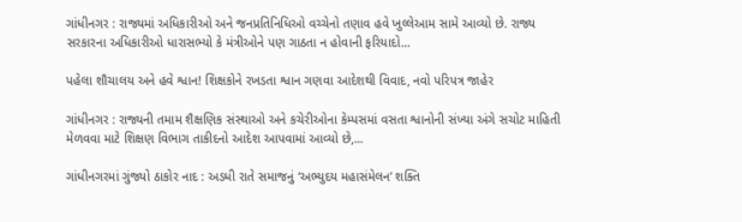ગાંધીનગર : રાજ્યમાં અધિકારીઓ અને જનપ્રતિનિધિઓ વચ્ચેનો તણાવ હવે ખુલ્લેઆમ સામે આવ્યો છે. રાજ્ય સરકારના અધિકારીઓ ધારાસભ્યો કે મંત્રીઓને પણ ગાઠતા ન હોવાની ફરિયાદો...

પહેલા શૌચાલય અને હવે શ્વાન! શિક્ષકોને રખડતા શ્વાન ગણવા આદેશથી વિવાદ, નવો પરિપત્ર જાહેર

ગાંધીનગર : રાજ્યની તમામ શૈક્ષણિક સંસ્થાઓ અને કચેરીઓના કેમ્પસમાં વસતા શ્વાનોની સંખ્યા અંગે સચોટ માહિતી મેળવવા માટે શિક્ષણ વિભાગ તાકીદનો આદેશ આપવામાં આવ્યો છે,...

ગાંધીનગરમાં ગુંજ્યો ઠાકોર નાદ : અડધી રાતે સમાજનું ‘અભ્યુદય મહાસંમેલન’ શક્તિ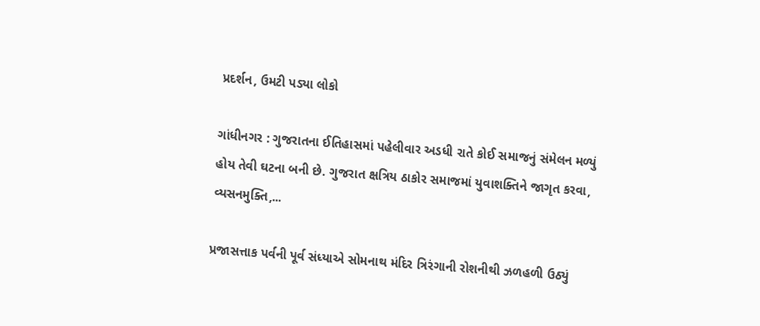પ્રદર્શન, ઉમટી પડ્યા લોકો

ગાંધીનગર : ગુજરાતના ઈતિહાસમાં પહેલીવાર અડધી રાતે કોઈ સમાજનું સંમેલન મળ્યું હોય તેવી ઘટના બની છે. ગુજરાત ક્ષત્રિય ઠાકોર સમાજમાં યુવાશક્તિને જાગૃત કરવા, વ્યસનમુક્તિ,...

પ્રજાસત્તાક પર્વની પૂર્વ સંધ્યાએ સોમનાથ મંદિર ત્રિરંગાની રોશનીથી ઝળહળી ઉઠ્યું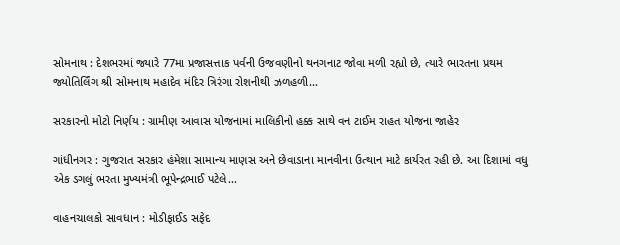સોમનાથ : દેશભરમાં જ્યારે 77મા પ્રજાસત્તાક પર્વની ઉજવણીનો થનગનાટ જોવા મળી રહ્યો છે, ત્યારે ભારતના પ્રથમ જ્યોતિર્લિંગ શ્રી સોમનાથ મહાદેવ મંદિર ત્રિરંગા રોશનીથી ઝળહળી...

સરકારનો મોટો નિર્ણય : ગ્રામીણ આવાસ યોજનામાં માલિકીનો હક્ક સાથે વન ટાઈમ રાહત યોજના જાહેર

ગાંધીનગર : ગુજરાત સરકાર હંમેશા સામાન્ય માણસ અને છેવાડાના માનવીના ઉત્થાન માટે કાર્યરત રહી છે. આ દિશામાં વધુ એક ડગલું ભરતા મુખ્યમંત્રી ભૂપેન્દ્રભાઈ પટેલે...

વાહનચાલકો સાવધાન : મોડીફાઈડ સફેદ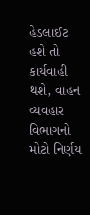હેડલાઈટ હશે તો કાર્યવાહી થશે, વાહન વ્યવહાર વિભાગનો મોટો નિર્ણય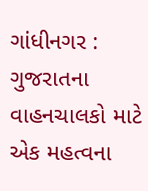ગાંધીનગર : ગુજરાતના વાહનચાલકો માટે એક મહત્વના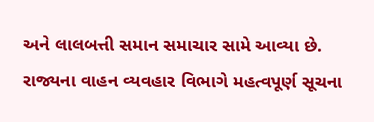અને લાલબત્તી સમાન સમાચાર સામે આવ્યા છે. રાજ્યના વાહન વ્યવહાર વિભાગે મહત્વપૂર્ણ સૂચના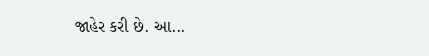જાહેર કરી છે. આ...